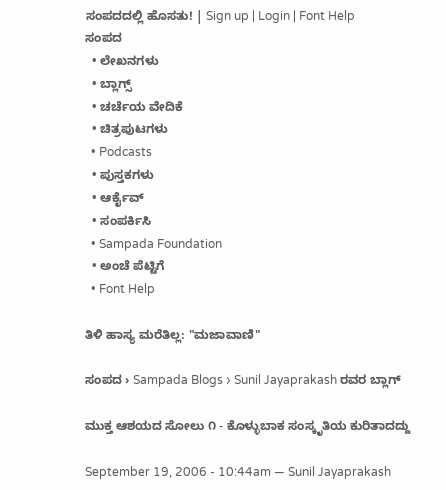ಸಂಪದದಲ್ಲಿ ಹೊಸತು! | Sign up | Login | Font Help
ಸಂಪದ
  • ಲೇಖನಗಳು
  • ಬ್ಲಾಗ್ಸ್
  • ಚರ್ಚೆಯ ವೇದಿಕೆ
  • ಚಿತ್ರಪುಟಗಳು
  • Podcasts
  • ಪುಸ್ತಕಗಳು
  • ಆರ್ಕೈವ್
  • ಸಂಪರ್ಕಿಸಿ
  • Sampada Foundation
  • ಅಂಚೆ ಪೆಟ್ಟಿಗೆ
  • Font Help

ತಿಳಿ ಹಾಸ್ಯ ಮರೆತಿಲ್ಲ: "ಮಜಾವಾಣಿ"

ಸಂಪದ › Sampada Blogs › Sunil Jayaprakash ರವರ ಬ್ಲಾಗ್

ಮುಕ್ತ ಆಶಯದ ಸೋಲು ೧ - ಕೊಳ್ಳುಬಾಕ ಸಂಸ್ಕೃತಿಯ ಕುರಿತಾದದ್ದು

September 19, 2006 - 10:44am — Sunil Jayaprakash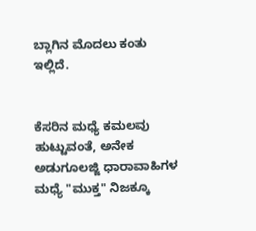ಬ್ಲಾಗಿನ ಮೊದಲು ಕಂತು ಇಲ್ಲಿದೆ.


ಕೆಸರಿನ ಮಧ್ಯೆ ಕಮಲವು ಹುಟ್ಟುವಂತೆ, ಅನೇಕ ಅಡುಗೂಲಜ್ಜಿ ಧಾರಾವಾಹಿಗಳ ಮಧ್ಯೆ "ಮುಕ್ತ" ನಿಜಕ್ಕೂ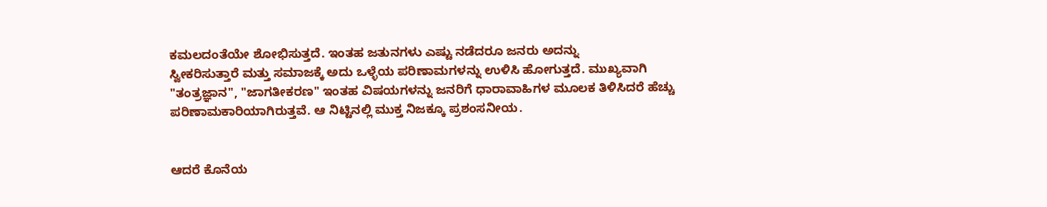ಕಮಲದಂತೆಯೇ ಶೋಭಿಸುತ್ತದೆ. ಇಂತಹ ಜತುನಗಳು ಎಷ್ಟು ನಡೆದರೂ ಜನರು ಅದನ್ನು
ಸ್ವೀಕರಿಸುತ್ತಾರೆ ಮತ್ತು ಸಮಾಜಕ್ಕೆ ಅದು ಒಳ್ಳೆಯ ಪರಿಣಾಮಗಳನ್ನು ಉಳಿಸಿ ಹೋಗುತ್ತದೆ. ಮುಖ್ಯವಾಗಿ "ತಂತ್ರಜ್ಞಾನ", "ಜಾಗತೀಕರಣ" ಇಂತಹ ವಿಷಯಗಳನ್ನು ಜನರಿಗೆ ಧಾರಾವಾಹಿಗಳ ಮೂಲಕ ತಿಳಿಸಿದರೆ ಹೆಚ್ಚು ಪರಿಣಾಮಕಾರಿಯಾಗಿರುತ್ತವೆ. ಆ ನಿಟ್ಟಿನಲ್ಲಿ ಮುಕ್ತ ನಿಜಕ್ಕೂ ಪ್ರಶಂಸನೀಯ.


ಆದರೆ ಕೊನೆಯ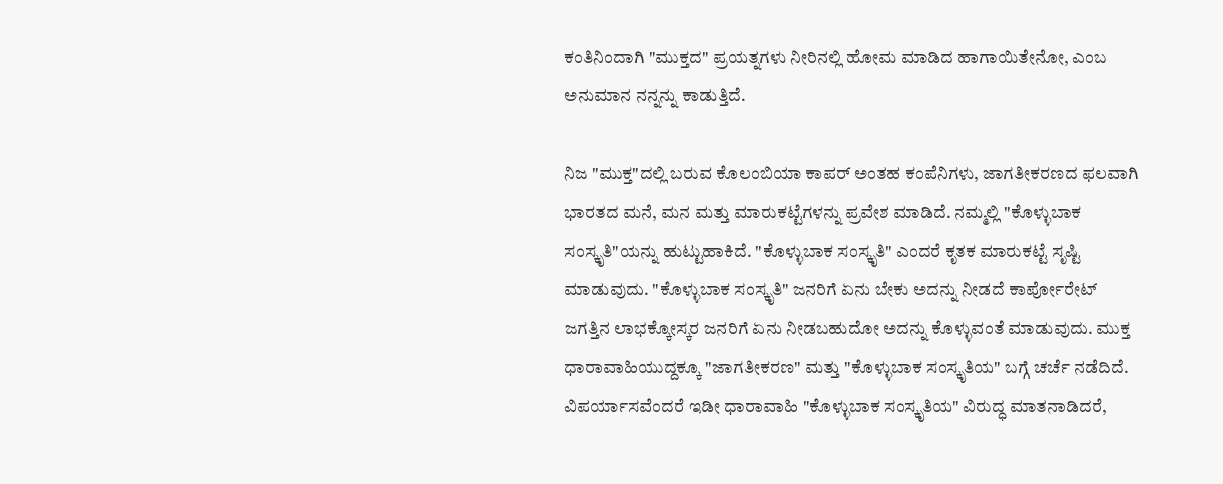ಕಂತಿನಿಂದಾಗಿ "ಮುಕ್ತದ" ಪ್ರಯತ್ನಗಳು ನೀರಿನಲ್ಲಿ ಹೋಮ ಮಾಡಿದ ಹಾಗಾಯಿತೇನೋ, ಎಂಬ ಅನುಮಾನ ನನ್ನನ್ನು ಕಾಡುತ್ತಿದೆ.

ನಿಜ "ಮುಕ್ತ"ದಲ್ಲಿ ಬರುವ ಕೊಲಂಬಿಯಾ ಕಾಪರ್ ಅಂತಹ ಕಂಪೆನಿಗಳು, ಜಾಗತೀಕರಣದ ಫಲವಾಗಿ ಭಾರತದ ಮನೆ, ಮನ ಮತ್ತು ಮಾರುಕಟ್ಟೆಗಳನ್ನು ಪ್ರವೇಶ ಮಾಡಿದೆ. ನಮ್ಮಲ್ಲಿ "ಕೊಳ್ಳುಬಾಕ ಸಂಸ್ಕೃತಿ"ಯನ್ನು ಹುಟ್ಟುಹಾಕಿದೆ. "ಕೊಳ್ಳುಬಾಕ ಸಂಸ್ಕೃತಿ" ಎಂದರೆ ಕೃತಕ ಮಾರುಕಟ್ಟೆ ಸೃಷ್ಟಿ ಮಾಡುವುದು. "ಕೊಳ್ಳುಬಾಕ ಸಂಸ್ಕೃತಿ" ಜನರಿಗೆ ಏನು ಬೇಕು ಅದನ್ನು ನೀಡದೆ ಕಾರ್ಪೋರೇಟ್
ಜಗತ್ತಿನ ಲಾಭಕ್ಕೋಸ್ಕರ ಜನರಿಗೆ ಏನು ನೀಡಬಹುದೋ ಅದನ್ನು ಕೊಳ್ಳುವಂತೆ ಮಾಡುವುದು. ಮುಕ್ತ ಧಾರಾವಾಹಿಯುದ್ದಕ್ಕೂ "ಜಾಗತೀಕರಣ" ಮತ್ತು "ಕೊಳ್ಳುಬಾಕ ಸಂಸ್ಕೃತಿಯ" ಬಗ್ಗೆ ಚರ್ಚೆ ನಡೆದಿದೆ. ವಿಪರ್ಯಾಸವೆಂದರೆ ಇಡೀ ಧಾರಾವಾಹಿ "ಕೊಳ್ಳುಬಾಕ ಸಂಸ್ಕೃತಿಯ" ವಿರುದ್ಧ ಮಾತನಾಡಿದರೆ,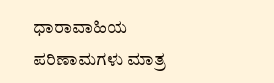ಧಾರಾವಾಹಿಯ ಪರಿಣಾಮಗಳು ಮಾತ್ರ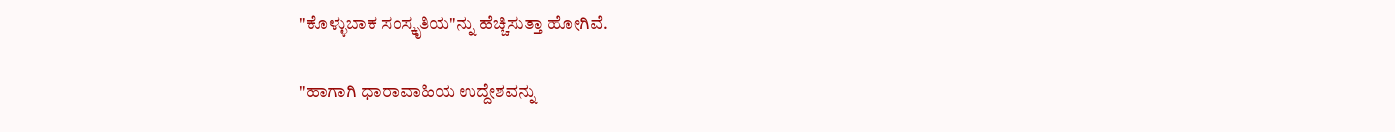"ಕೊಳ್ಳುಬಾಕ ಸಂಸ್ಕೃತಿಯ"ನ್ನು ಹೆಚ್ಚಿಸುತ್ತಾ ಹೋಗಿವೆ.

"ಹಾಗಾಗಿ ಧಾರಾವಾಹಿಯ ಉದ್ದೇಶವನ್ನು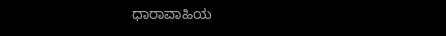ಧಾರಾವಾಹಿಯ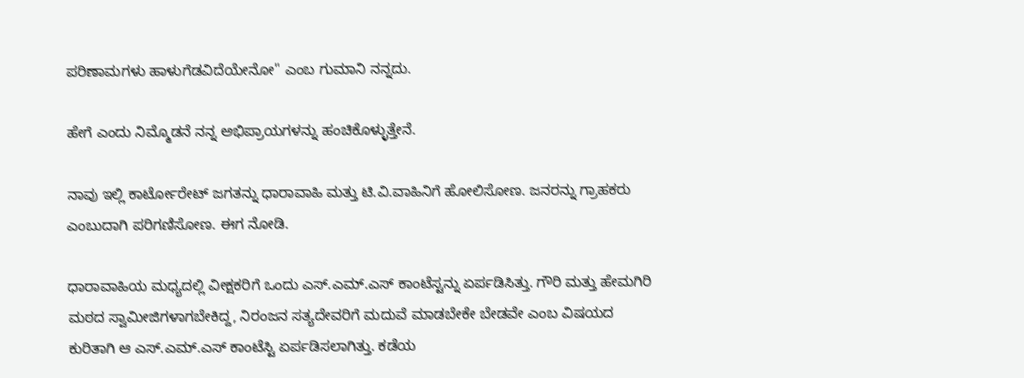ಪರಿಣಾಮಗಳು ಹಾಳುಗೆಡವಿದೆಯೇನೋ" ಎಂಬ ಗುಮಾನಿ ನನ್ನದು.

ಹೇಗೆ ಎಂದು ನಿಮ್ಮೊಡನೆ ನನ್ನ ಅಭಿಪ್ರಾಯಗಳನ್ನು ಹಂಚಿಕೊಳ್ಳುತ್ತೇನೆ.

ನಾವು ಇಲ್ಲಿ ಕಾರ್ಟೋರೇಟ್ ಜಗತನ್ನು ಧಾರಾವಾಹಿ ಮತ್ತು ಟಿ.ವಿ.ವಾಹಿನಿಗೆ ಹೋಲಿಸೋಣ. ಜನರನ್ನು ಗ್ರಾಹಕರು ಎಂಬುದಾಗಿ ಪರಿಗಣಿಸೋಣ. ಈಗ ನೋಡಿ.

ಧಾರಾವಾಹಿಯ ಮಧ್ಯದಲ್ಲಿ ವೀಕ್ಷಕರಿಗೆ ಒಂದು ಎಸ್.ಎಮ್.ಎಸ್ ಕಾಂಟೆಸ್ಟನ್ನು ಏರ್ಪಡಿಸಿತ್ತು. ಗೌರಿ ಮತ್ತು ಹೇಮಗಿರಿ ಮಠದ ಸ್ವಾಮೀಜಿಗಳಾಗಬೇಕಿದ್ದ, ನಿರಂಜನ ಸತ್ಯದೇವರಿಗೆ ಮದುವೆ ಮಾಡಬೇಕೇ ಬೇಡವೇ ಎಂಬ ವಿಷಯದ ಕುರಿತಾಗಿ ಆ ಎಸ್.ಎಮ್.ಎಸ್ ಕಾಂಟೆಸ್ಟಿ ಏರ್ಪಡಿಸಲಾಗಿತ್ತು. ಕಡೆಯ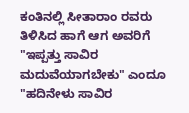ಕಂತಿನಲ್ಲಿ ಸೀತಾರಾಂ ರವರು ತಿಳಿಸಿದ ಹಾಗೆ ಆಗ ಅವರಿಗೆ "ಇಪ್ಪತ್ತು ಸಾವಿರ ಮದುವೆಯಾಗಬೇಕು" ಎಂದೂ "ಹದಿನೇಳು ಸಾವಿರ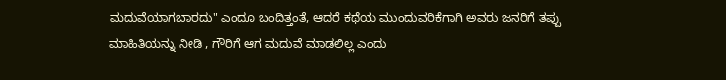ಮದುವೆಯಾಗಬಾರದು" ಎಂದೂ ಬಂದಿತ್ತಂತೆ, ಆದರೆ ಕಥೆಯ ಮುಂದುವರಿಕೆಗಾಗಿ ಅವರು ಜನರಿಗೆ ತಪ್ಪು ಮಾಹಿತಿಯನ್ನು ನೀಡಿ , ಗೌರಿಗೆ ಆಗ ಮದುವೆ ಮಾಡಲಿಲ್ಲ ಎಂದು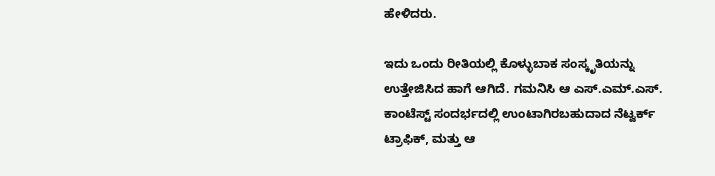ಹೇಳಿದರು.

ಇದು ಒಂದು ರೀತಿಯಲ್ಲಿ ಕೊಳ್ಳುಬಾಕ ಸಂಸ್ಕೃತಿಯನ್ನು ಉತ್ತೇಜಿಸಿದ ಹಾಗೆ ಆಗಿದೆ. ಗಮನಿಸಿ ಆ ಎಸ್.ಎಮ್.ಎಸ್. ಕಾಂಟೆಸ್ಟ್ ಸಂದರ್ಭದಲ್ಲಿ ಉಂಟಾಗಿರಬಹುದಾದ ನೆಟ್ವರ್ಕ್ ಟ್ರಾಫಿಕ್, ಮತ್ತು ಆ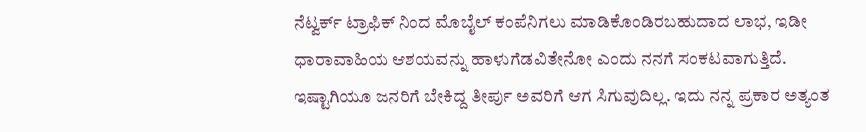ನೆಟ್ವರ್ಕ್ ಟ್ರಾಫಿಕ್ ನಿಂದ ಮೊಬೈಲ್ ಕಂಪೆನಿಗಲು ಮಾಡಿಕೊಂಡಿರಬಹುದಾದ ಲಾಭ, ಇಡೀ ಧಾರಾವಾಹಿಯ ಆಶಯವನ್ನು ಹಾಳುಗೆಡವಿತೇನೋ ಎಂದು ನನಗೆ ಸಂಕಟವಾಗುತ್ತಿದೆ. ಇಷ್ಟಾಗಿಯೂ ಜನರಿಗೆ ಬೇಕಿದ್ದ ತೀರ್ಪು ಅವರಿಗೆ ಆಗ ಸಿಗುವುದಿಲ್ಲ. ಇದು ನನ್ನ ಪ್ರಕಾರ ಅತ್ಯಂತ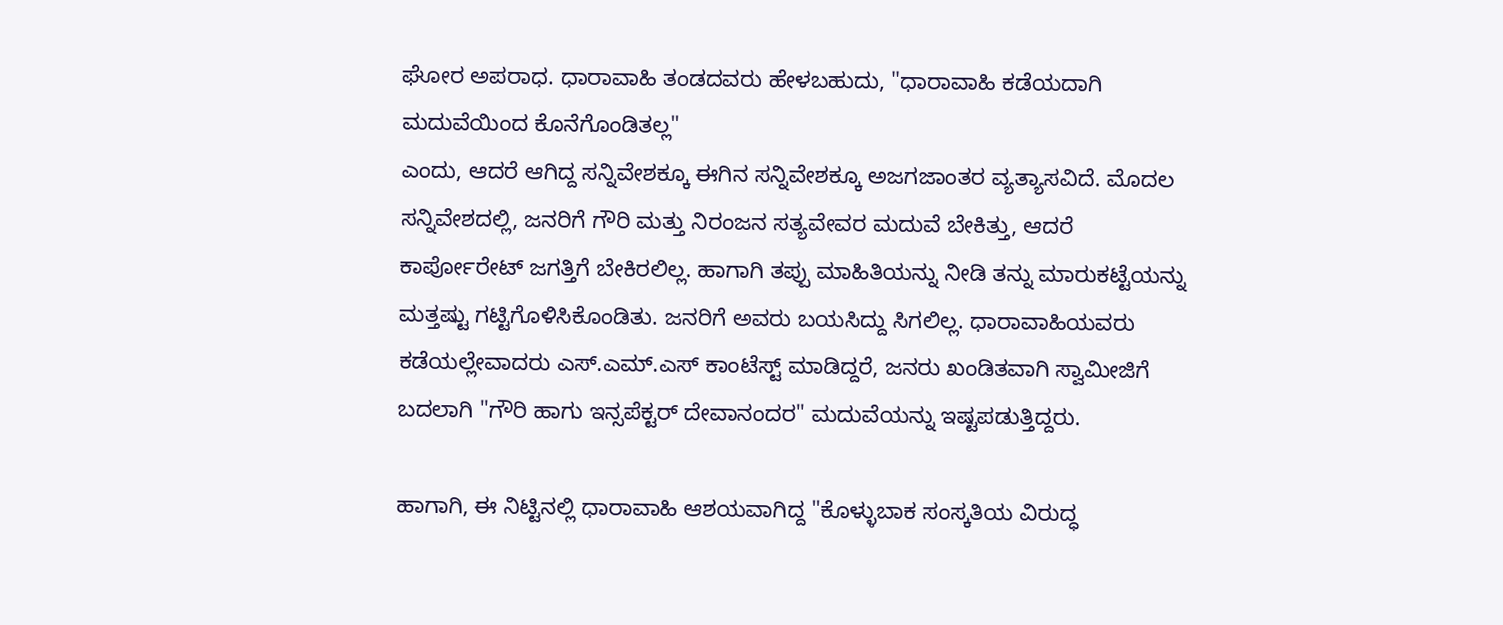ಘೋರ ಅಪರಾಧ. ಧಾರಾವಾಹಿ ತಂಡದವರು ಹೇಳಬಹುದು, "ಧಾರಾವಾಹಿ ಕಡೆಯದಾಗಿ ಮದುವೆಯಿಂದ ಕೊನೆಗೊಂಡಿತಲ್ಲ"
ಎಂದು, ಆದರೆ ಆಗಿದ್ದ ಸನ್ನಿವೇಶಕ್ಕೂ ಈಗಿನ ಸನ್ನಿವೇಶಕ್ಕೂ ಅಜಗಜಾಂತರ ವ್ಯತ್ಯಾಸವಿದೆ. ಮೊದಲ ಸನ್ನಿವೇಶದಲ್ಲಿ, ಜನರಿಗೆ ಗೌರಿ ಮತ್ತು ನಿರಂಜನ ಸತ್ಯವೇವರ ಮದುವೆ ಬೇಕಿತ್ತು, ಆದರೆ ಕಾರ್ಪೋರೇಟ್ ಜಗತ್ತಿಗೆ ಬೇಕಿರಲಿಲ್ಲ. ಹಾಗಾಗಿ ತಪ್ಪು ಮಾಹಿತಿಯನ್ನು ನೀಡಿ ತನ್ನು ಮಾರುಕಟ್ಟೆಯನ್ನು ಮತ್ತಷ್ಟು ಗಟ್ಟಿಗೊಳಿಸಿಕೊಂಡಿತು. ಜನರಿಗೆ ಅವರು ಬಯಸಿದ್ದು ಸಿಗಲಿಲ್ಲ. ಧಾರಾವಾಹಿಯವರು ಕಡೆಯಲ್ಲೇವಾದರು ಎಸ್.ಎಮ್.ಎಸ್ ಕಾಂಟೆಸ್ಟ್ ಮಾಡಿದ್ದರೆ, ಜನರು ಖಂಡಿತವಾಗಿ ಸ್ವಾಮೀಜಿಗೆ ಬದಲಾಗಿ "ಗೌರಿ ಹಾಗು ಇನ್ಸಪೆಕ್ಟರ್ ದೇವಾನಂದರ" ಮದುವೆಯನ್ನು ಇಷ್ಟಪಡುತ್ತಿದ್ದರು.

ಹಾಗಾಗಿ, ಈ ನಿಟ್ಟಿನಲ್ಲಿ ಧಾರಾವಾಹಿ ಆಶಯವಾಗಿದ್ದ "ಕೊಳ್ಳುಬಾಕ ಸಂಸ್ಕತಿಯ ವಿರುದ್ಧ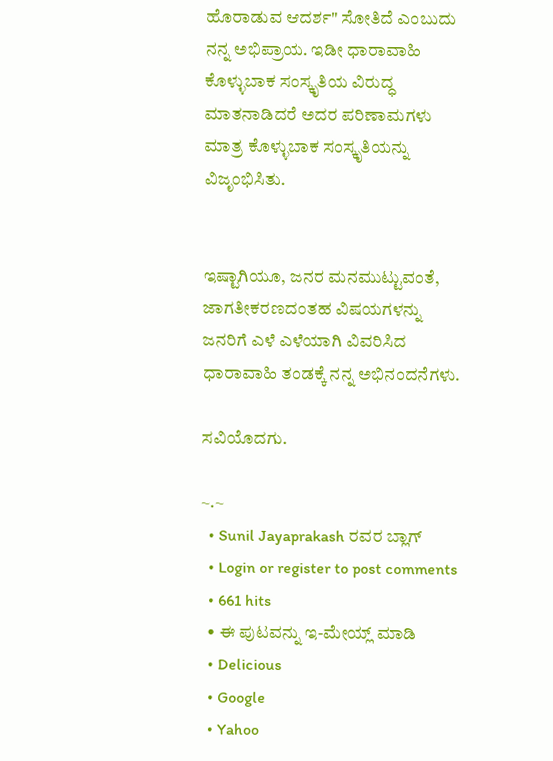ಹೊರಾಡುವ ಆದರ್ಶ" ಸೋತಿದೆ ಎಂಬುದು ನನ್ನ ಅಭಿಪ್ರಾಯ. ಇಡೀ ಧಾರಾವಾಹಿ ಕೊಳ್ಳುಬಾಕ ಸಂಸ್ಕೃತಿಯ ವಿರುದ್ಧ ಮಾತನಾಡಿದರೆ ಅದರ ಪರಿಣಾಮಗಳು ಮಾತ್ರ ಕೊಳ್ಳುಬಾಕ ಸಂಸ್ಕೃತಿಯನ್ನು ವಿಜೃಂಭಿಸಿತು.


ಇಷ್ಟಾಗಿಯೂ, ಜನರ ಮನಮುಟ್ಟುವಂತೆ, ಜಾಗತೀಕರಣದಂತಹ ವಿಷಯಗಳನ್ನು ಜನರಿಗೆ ಎಳೆ ಎಳೆಯಾಗಿ ವಿವರಿಸಿದ ಧಾರಾವಾಹಿ ತಂಡಕ್ಕೆ ನನ್ನ ಅಭಿನಂದನೆಗಳು.

ಸವಿಯೊದಗು.

~.~
  • Sunil Jayaprakash ರವರ ಬ್ಲಾಗ್
  • Login or register to post comments
  • 661 hits
  • ಈ ಪುಟವನ್ನು ಇ-ಮೇಯ್ಲ್ ಮಾಡಿ
  • Delicious
  • Google
  • Yahoo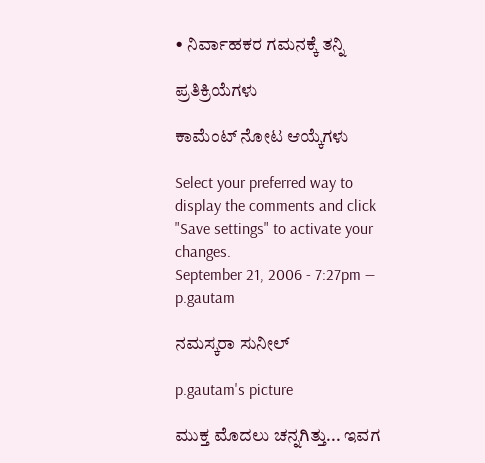• ನಿರ್ವಾಹಕರ ಗಮನಕ್ಕೆ ತನ್ನಿ

ಪ್ರತಿಕ್ರಿಯೆಗಳು

ಕಾಮೆಂಟ್ ನೋಟ ಆಯ್ಕೆಗಳು

Select your preferred way to display the comments and click "Save settings" to activate your changes.
September 21, 2006 - 7:27pm — p.gautam

ನಮಸ್ಕರಾ ಸುನೀಲ್

p.gautam's picture

ಮುಕ್ತ ಮೊದಲು ಚನ್ನಗಿತ್ತು... ಇವಗ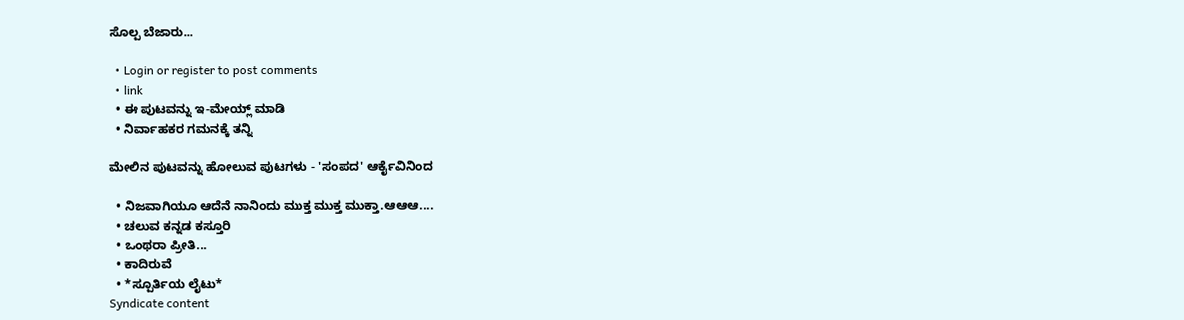ಸೊಲ್ಪ ಬೆಜಾರು...

  • Login or register to post comments
  • link
  • ಈ ಪುಟವನ್ನು ಇ-ಮೇಯ್ಲ್ ಮಾಡಿ
  • ನಿರ್ವಾಹಕರ ಗಮನಕ್ಕೆ ತನ್ನಿ

ಮೇಲಿನ ಪುಟವನ್ನು ಹೋಲುವ ಪುಟಗಳು - 'ಸಂಪದ' ಆರ್ಕೈವಿನಿಂದ

  • ನಿಜವಾಗಿಯೂ ಆದೆನೆ ನಾನಿಂದು ಮುಕ್ತ ಮುಕ್ತ ಮುಕ್ತಾ.ಆಆಆ....
  • ಚಲುವ ಕನ್ನಡ ಕಸ್ತೂರಿ
  • ಒಂಥರಾ ಪ್ರೀತಿ...
  • ಕಾದಿರುವೆ
  • *ಸ್ಪೂರ್ತಿಯ ಲೈಟು*
Syndicate content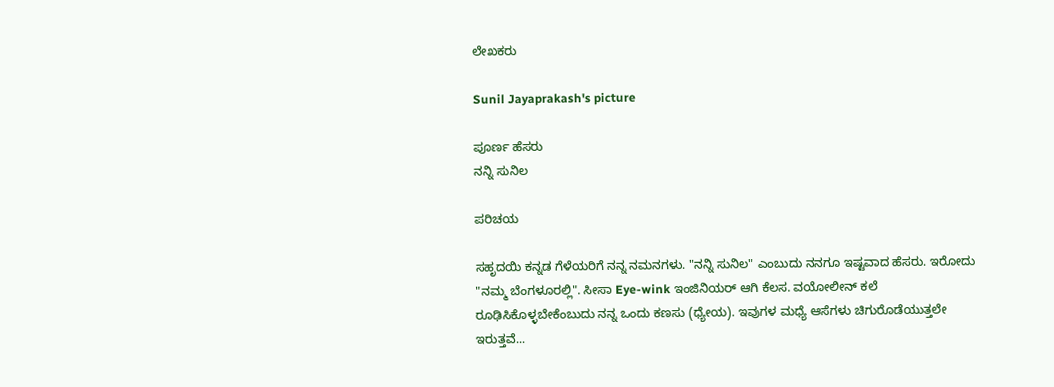ಲೇಖಕರು

Sunil Jayaprakash's picture

ಪೂರ್ಣ ಹೆಸರು
ನನ್ನಿ ಸುನಿಲ

ಪರಿಚಯ

ಸಹೃದಯಿ ಕನ್ನಡ ಗೆಳೆಯರಿಗೆ ನನ್ನ ನಮನಗಳು. "ನನ್ನಿ ಸುನಿಲ" ಎಂಬುದು ನನಗೂ ಇಷ್ಟವಾದ ಹೆಸರು. ಇರೋದು "ನಮ್ಮ ಬೆಂಗಳೂರಲ್ಲಿ". ಸೀಸಾ Eye-wink ಇಂಜಿನಿಯರ್ ಆಗಿ ಕೆಲಸ. ವಯೋಲೀನ್ ಕಲೆ ರೂಢಿಸಿಕೊಳ್ಳಬೇಕೆಂಬುದು ನನ್ನ ಒಂದು ಕಣಸು (ಧ್ಯೇಯ). ಇವುಗಳ ಮಧ್ಯೆ ಆಸೆಗಳು ಚಿಗುರೊಡೆಯುತ್ತಲೇ ಇರುತ್ತವೆ...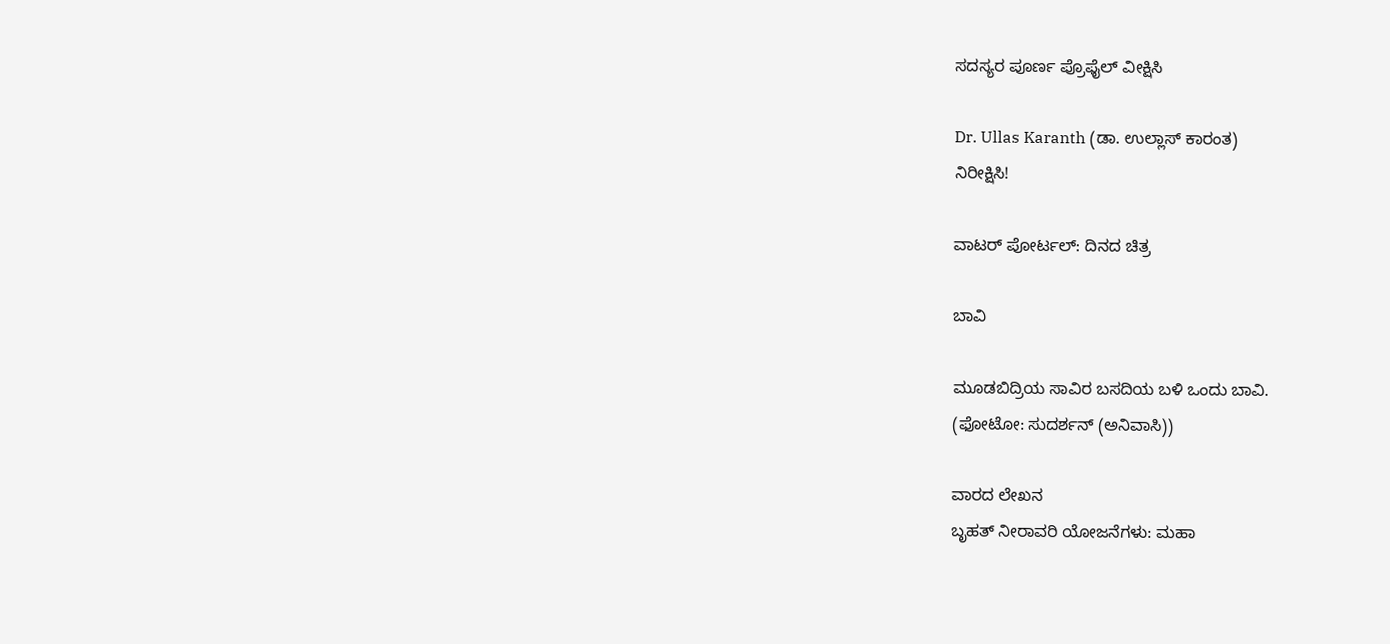ಸದಸ್ಯರ ಪೂರ್ಣ ಪ್ರೊಫೈಲ್ ವೀಕ್ಷಿಸಿ

Dr. Ullas Karanth (ಡಾ. ಉಲ್ಲಾಸ್ ಕಾರಂತ)
ನಿರೀಕ್ಷಿಸಿ!

ವಾಟರ್ ಪೋರ್ಟಲ್: ದಿನದ ಚಿತ್ರ

ಬಾವಿ

ಮೂಡಬಿದ್ರಿಯ ಸಾವಿರ ಬಸದಿಯ ಬಳಿ ಒಂದು ಬಾವಿ.
(ಫೋಟೋ: ಸುದರ್ಶನ್ (ಅನಿವಾಸಿ))

ವಾರದ ಲೇಖನ
ಬೃಹತ್ ನೀರಾವರಿ ಯೋಜನೆಗಳು: ಮಹಾ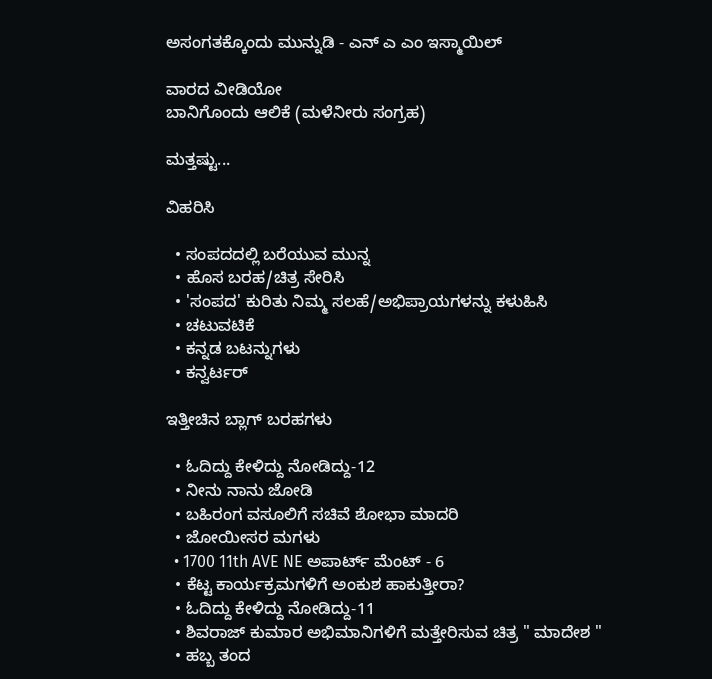ಅಸಂಗತಕ್ಕೊಂದು ಮುನ್ನುಡಿ - ಎನ್ ಎ ಎಂ ಇಸ್ಮಾಯಿಲ್

ವಾರದ ವೀಡಿಯೋ
ಬಾನಿಗೊಂದು ಆಲಿಕೆ (ಮಳೆನೀರು ಸಂಗ್ರಹ)

ಮತ್ತಷ್ಟು...

ವಿಹರಿಸಿ

  • ಸಂಪದದಲ್ಲಿ ಬರೆಯುವ ಮುನ್ನ
  • ಹೊಸ ಬರಹ/ಚಿತ್ರ ಸೇರಿಸಿ
  • 'ಸಂಪದ' ಕುರಿತು ನಿಮ್ಮ ಸಲಹೆ/ಅಭಿಪ್ರಾಯಗಳನ್ನು ಕಳುಹಿಸಿ
  • ಚಟುವಟಿಕೆ
  • ಕನ್ನಡ ಬಟನ್ನುಗಳು
  • ಕನ್ವರ್ಟರ್

ಇತ್ತೀಚಿನ ಬ್ಲಾಗ್ ಬರಹಗಳು

  • ಓದಿದ್ದು ಕೇಳಿದ್ದು ನೋಡಿದ್ದು-12
  • ನೀನು ನಾನು ಜೋಡಿ
  • ಬಹಿರಂಗ ವಸೂಲಿಗೆ ಸಚಿವೆ ಶೋಭಾ ಮಾದರಿ
  • ಜೋಯೀಸರ ಮಗಳು
  • 1700 11th AVE NE ಅಪಾರ್ಟ್ ಮೆಂಟ್ - 6
  • ಕೆಟ್ಟ ಕಾರ್ಯಕ್ರಮಗಳಿಗೆ ಅಂಕುಶ ಹಾಕುತ್ತೀರಾ?
  • ಓದಿದ್ದು ಕೇಳಿದ್ದು ನೋಡಿದ್ದು-11
  • ಶಿವರಾಜ್ ಕುಮಾರ ಅಭಿಮಾನಿಗಳಿಗೆ ಮತ್ತೇರಿಸುವ ಚಿತ್ರ " ಮಾದೇಶ "
  • ಹಬ್ಬ ತಂದ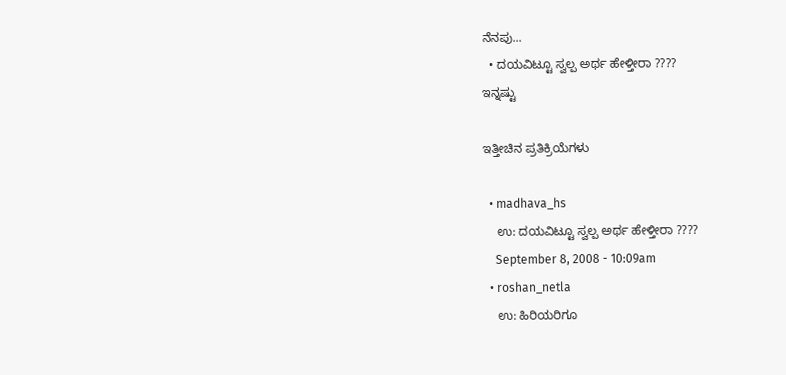ನೆನಪು...
  • ದಯವಿಟ್ಟೂ ಸ್ವಲ್ಪ ಅರ್ಥ ಹೇಳ್ತೀರಾ ????
ಇನ್ನಷ್ಟು

ಇತ್ತೀಚಿನ ಪ್ರತಿಕ್ರಿಯೆಗಳು

  • madhava_hs
    ಉ: ದಯವಿಟ್ಟೂ ಸ್ವಲ್ಪ ಅರ್ಥ ಹೇಳ್ತೀರಾ ????
    September 8, 2008 - 10:09am
  • roshan_netla
    ಉ: ಹಿರಿಯರಿಗೂ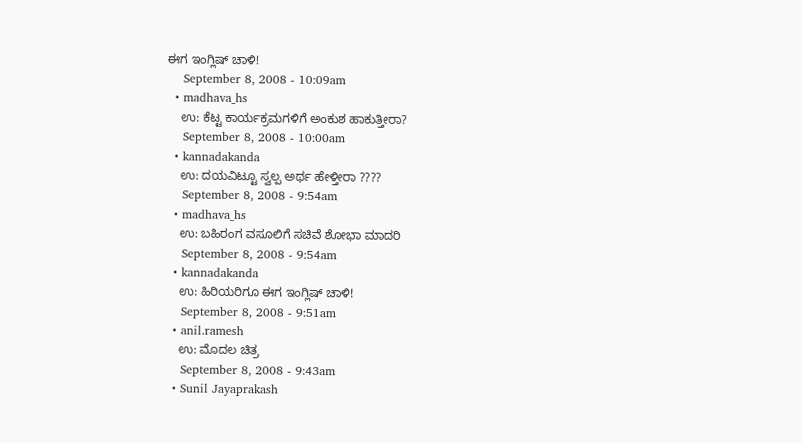ಈಗ ಇಂಗ್ಲಿಷ್ ಚಾಳಿ!
    September 8, 2008 - 10:09am
  • madhava_hs
    ಉ: ಕೆಟ್ಟ ಕಾರ್ಯಕ್ರಮಗಳಿಗೆ ಅಂಕುಶ ಹಾಕುತ್ತೀರಾ?
    September 8, 2008 - 10:00am
  • kannadakanda
    ಉ: ದಯವಿಟ್ಟೂ ಸ್ವಲ್ಪ ಅರ್ಥ ಹೇಳ್ತೀರಾ ????
    September 8, 2008 - 9:54am
  • madhava_hs
    ಉ: ಬಹಿರಂಗ ವಸೂಲಿಗೆ ಸಚಿವೆ ಶೋಭಾ ಮಾದರಿ
    September 8, 2008 - 9:54am
  • kannadakanda
    ಉ: ಹಿರಿಯರಿಗೂ ಈಗ ಇಂಗ್ಲಿಷ್ ಚಾಳಿ!
    September 8, 2008 - 9:51am
  • anil.ramesh
    ಉ: ಮೊದಲ ಚಿತ್ರ
    September 8, 2008 - 9:43am
  • Sunil Jayaprakash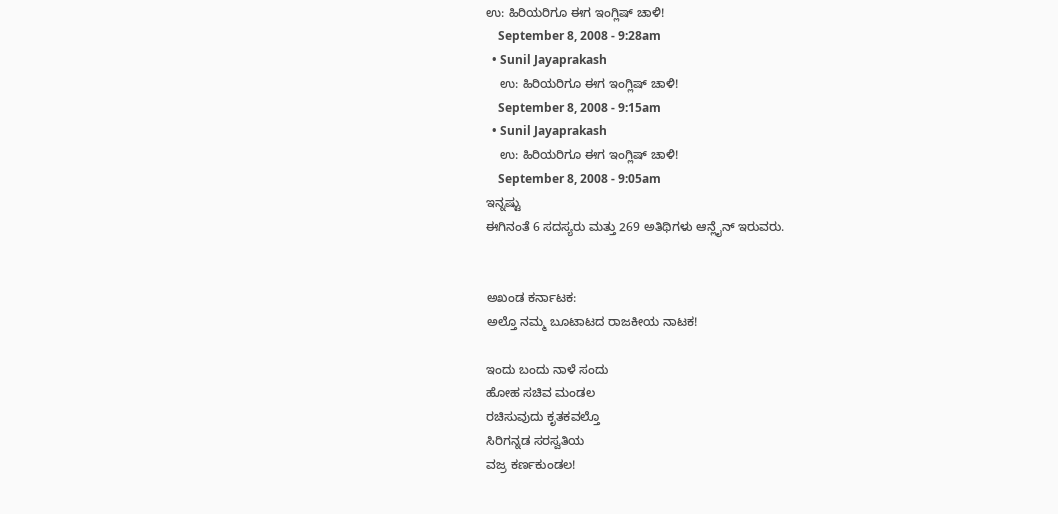ಉ: ಹಿರಿಯರಿಗೂ ಈಗ ಇಂಗ್ಲಿಷ್ ಚಾಳಿ!
    September 8, 2008 - 9:28am
  • Sunil Jayaprakash
    ಉ: ಹಿರಿಯರಿಗೂ ಈಗ ಇಂಗ್ಲಿಷ್ ಚಾಳಿ!
    September 8, 2008 - 9:15am
  • Sunil Jayaprakash
    ಉ: ಹಿರಿಯರಿಗೂ ಈಗ ಇಂಗ್ಲಿಷ್ ಚಾಳಿ!
    September 8, 2008 - 9:05am
ಇನ್ನಷ್ಟು
ಈಗಿನಂತೆ 6 ಸದಸ್ಯರು ಮತ್ತು 269 ಅತಿಥಿಗಳು ಆನ್ಲೈನ್ ಇರುವರು.


ಅಖಂಡ ಕರ್ನಾಟಕ:
ಅಲ್ತೊ ನಮ್ಮ ಬೂಟಾಟದ ರಾಜಕೀಯ ನಾಟಕ!

ಇಂದು ಬಂದು ನಾಳೆ ಸಂದು
ಹೋಹ ಸಚಿವ ಮಂಡಲ
ರಚಿಸುವುದು ಕೃತಕವಲ್ತೊ
ಸಿರಿಗನ್ನಡ ಸರಸ್ವತಿಯ
ವಜ್ರ ಕರ್ಣಕುಂಡಲ!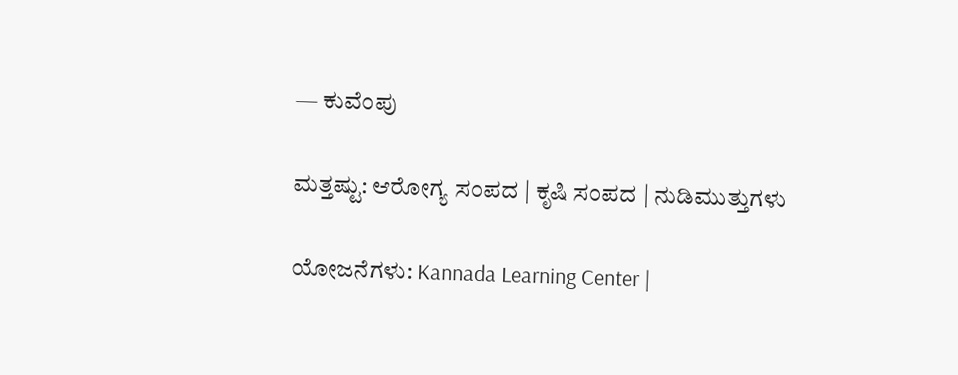— ಕುವೆಂಪು

ಮತ್ತಷ್ಟು: ಆರೋಗ್ಯ ಸಂಪದ | ಕೃಷಿ ಸಂಪದ | ನುಡಿಮುತ್ತುಗಳು

ಯೋಜನೆಗಳು: Kannada Learning Center |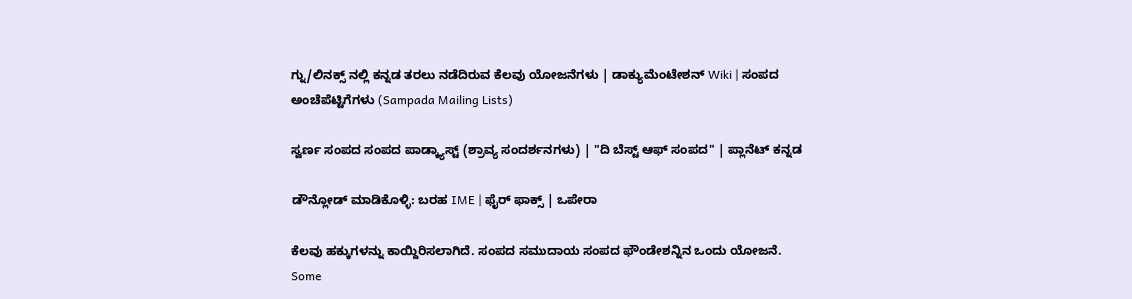ಗ್ನು/ಲಿನಕ್ಸ್ ನಲ್ಲಿ ಕನ್ನಡ ತರಲು ನಡೆದಿರುವ ಕೆಲವು ಯೋಜನೆಗಳು | ಡಾಕ್ಯುಮೆಂಟೇಶನ್ Wiki | ಸಂಪದ ಅಂಚೆಪೆಟ್ಟಿಗೆಗಳು (Sampada Mailing Lists)

ಸ್ವರ್ಣ ಸಂಪದ ಸಂಪದ ಪಾಡ್ಕ್ಯಾಸ್ಟ್ (ಶ್ರಾವ್ಯ ಸಂದರ್ಶನಗಳು) | "ದಿ ಬೆಸ್ಟ್ ಆಫ್ ಸಂಪದ" | ಪ್ಲಾನೆಟ್ ಕನ್ನಡ

ಡೌನ್ಲೋಡ್ ಮಾಡಿಕೊಳ್ಳಿ: ಬರಹ IME | ಫೈರ್ ಫಾಕ್ಸ್ | ಒಪೇರಾ

ಕೆಲವು ಹಕ್ಕುಗಳನ್ನು ಕಾಯ್ದಿರಿಸಲಾಗಿದೆ. ಸಂಪದ ಸಮುದಾಯ ಸಂಪದ ಫೌಂಡೇಶನ್ನಿನ ಒಂದು ಯೋಜನೆ.
Some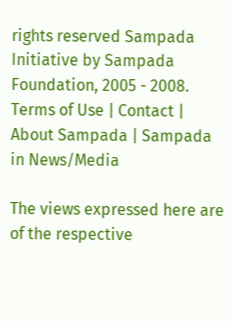rights reserved Sampada Initiative by Sampada Foundation, 2005 - 2008.
Terms of Use | Contact | About Sampada | Sampada in News/Media

The views expressed here are of the respective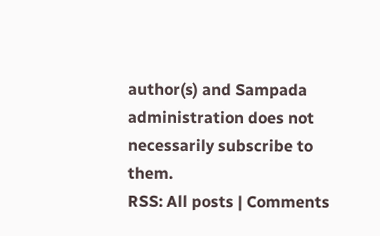author(s) and Sampada administration does not necessarily subscribe to them.
RSS: All posts | Comments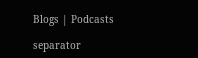Blogs | Podcasts

separator